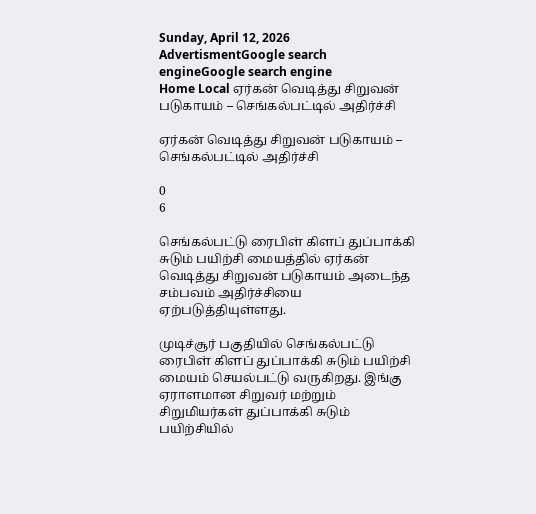Sunday, April 12, 2026
AdvertismentGoogle search engineGoogle search engine
Home Local ஏர்கன் வெடித்து சிறுவன் படுகாயம் – செங்கல்பட்டில் அதிர்ச்சி

ஏர்கன் வெடித்து சிறுவன் படுகாயம் – செங்கல்பட்டில் அதிர்ச்சி

0
6

செங்கல்பட்டு ரைபிள் கிளப் துப்பாக்கி சுடும் பயிற்சி மையத்தில் ஏர்கன் வெடித்து சிறுவன் படுகாயம் அடைந்த சம்பவம் அதிர்ச்சியை ஏற்படுத்தியுள்ளது.

முடிச்சூர் பகுதியில் செங்கல்பட்டு ரைபிள் கிளப் துப்பாக்கி சுடும் பயிற்சி மையம் செயல்பட்டு வருகிறது. இங்கு ஏராளமான சிறுவர் மற்றும் சிறுமியர்கள் துப்பாக்கி சுடும் பயிற்சியில்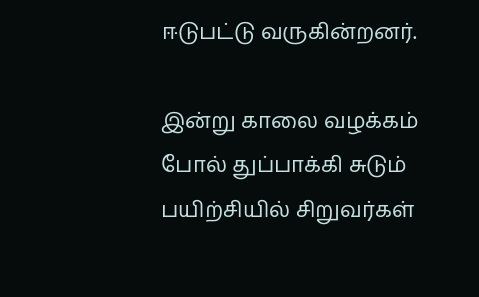ஈடுபட்டு வருகின்றனர்.

இன்று காலை வழக்கம் போல் துப்பாக்கி சுடும் பயிற்சியில் சிறுவர்கள்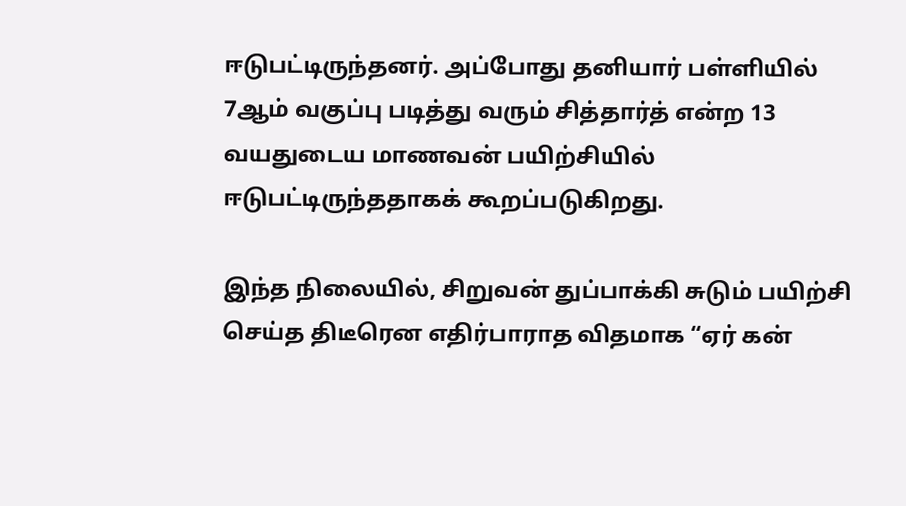ஈடுபட்டிருந்தனர். அப்போது தனியார் பள்ளியில் 7ஆம் வகுப்பு படித்து வரும் சித்தார்த் என்ற 13 வயதுடைய மாணவன் பயிற்சியில் ஈடுபட்டிருந்ததாகக் கூறப்படுகிறது.

இந்த நிலையில், சிறுவன் துப்பாக்கி சுடும் பயிற்சி செய்த திடீரென எதிர்பாராத விதமாக “ஏர் கன்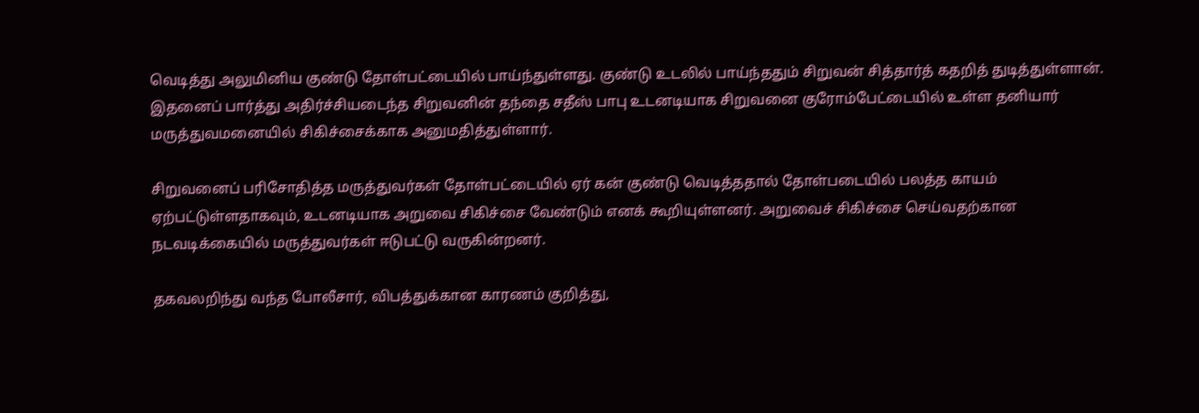வெடித்து அலுமினிய குண்டு தோள்பட்டையில் பாய்ந்துள்ளது. குண்டு உடலில் பாய்ந்ததும் சிறுவன் சித்தார்த் கதறித் துடித்துள்ளான். இதனைப் பார்த்து அதிர்ச்சியடைந்த சிறுவனின் தந்தை சதீஸ் பாபு உடனடியாக சிறுவனை குரோம்பேட்டையில் உள்ள தனியார் மருத்துவமனையில் சிகிச்சைக்காக அனுமதித்துள்ளார்.

சிறுவனைப் பரிசோதித்த மருத்துவர்கள் தோள்பட்டையில் ஏர் கன் குண்டு வெடித்ததால் தோள்படையில் பலத்த காயம் ஏற்பட்டுள்ளதாகவும், உடனடியாக அறுவை சிகிச்சை வேண்டும் எனக் கூறியுள்ளனர். அறுவைச் சிகிச்சை செய்வதற்கான நடவடிக்கையில் மருத்துவர்கள் ஈடுபட்டு வருகின்றனர்.

தகவலறிந்து வந்த போலீசார், விபத்துக்கான காரணம் குறித்து,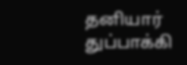தனியார் துப்பாக்கி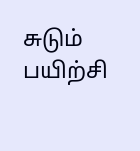சுடும் பயிற்சி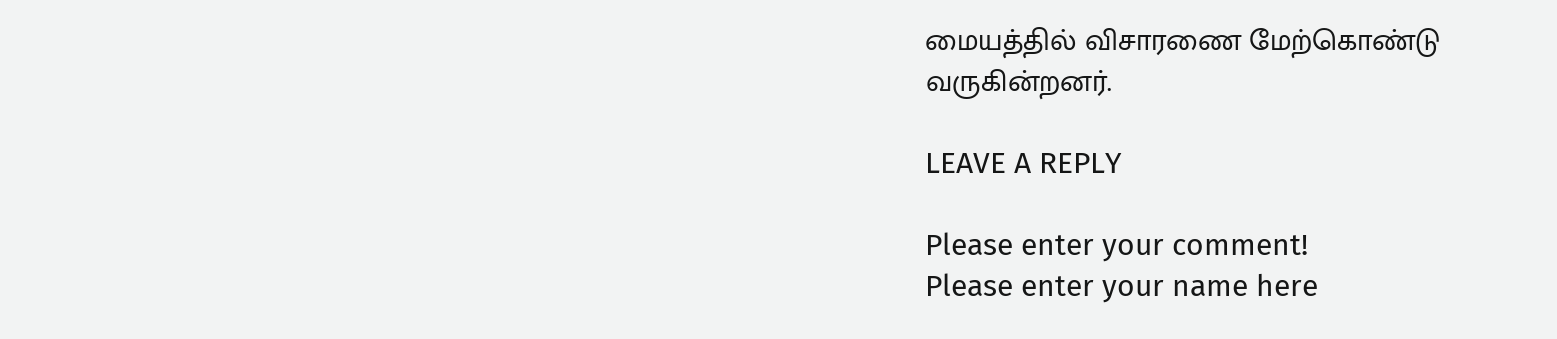மையத்தில் விசாரணை மேற்கொண்டு வருகின்றனர்.

LEAVE A REPLY

Please enter your comment!
Please enter your name here